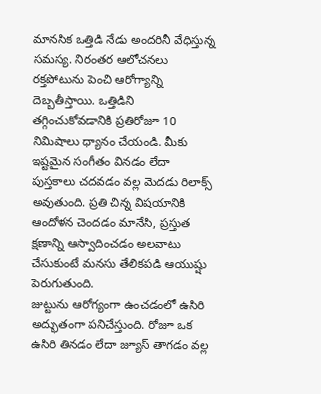మానసిక ఒత్తిడి నేడు అందరినీ వేధిస్తున్న సమస్య. నిరంతర ఆలోచనలు రక్తపోటును పెంచి ఆరోగ్యాన్ని దెబ్బతీస్తాయి. ఒత్తిడిని తగ్గించుకోవడానికి ప్రతిరోజూ 10 నిమిషాలు ధ్యానం చేయండి. మీకు ఇష్టమైన సంగీతం వినడం లేదా పుస్తకాలు చదవడం వల్ల మెదడు రిలాక్స్ అవుతుంది. ప్రతి చిన్న విషయానికి ఆందోళన చెందడం మానేసి, ప్రస్తుత క్షణాన్ని ఆస్వాదించడం అలవాటు చేసుకుంటే మనసు తేలికపడి ఆయుష్షు పెరుగుతుంది.
జుట్టును ఆరోగ్యంగా ఉంచడంలో ఉసిరి అద్భుతంగా పనిచేస్తుంది. రోజూ ఒక ఉసిరి తినడం లేదా జ్యూస్ తాగడం వల్ల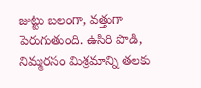జుట్టు బలంగా, వత్తుగా పెరుగుతుంది. ఉసిరి పొడి, నిమ్మరసం మిశ్రమాన్ని తలకు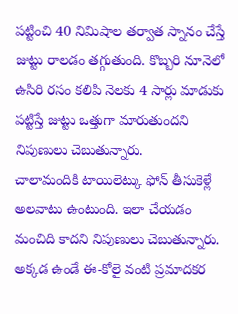పట్టించి 40 నిమిషాల తర్వాత స్నానం చేస్తే జుట్టు రాలడం తగ్గుతుంది. కొబ్బరి నూనెలో ఉసిరి రసం కలిపి నెలకు 4 సార్లు మాడుకు పట్టిస్తే జుట్టు ఒత్తుగా మారుతుందని నిపుణులు చెబుతున్నారు.
చాలామందికి టాయిలెట్కు ఫోన్ తీసుకెళ్లే అలవాటు ఉంటుంది. ఇలా చేయడం మంచిది కాదని నిపుణులు చెబుతున్నారు. అక్కడ ఉండే ఈ-కోలై వంటి ప్రమాదకర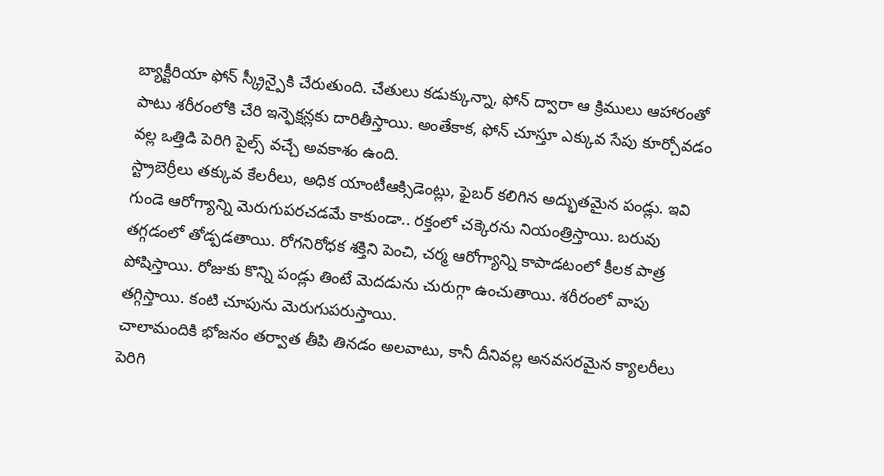బ్యాక్టీరియా ఫోన్ స్క్రీన్పైకి చేరుతుంది. చేతులు కడుక్కున్నా, ఫోన్ ద్వారా ఆ క్రిములు ఆహారంతో పాటు శరీరంలోకి చేరి ఇన్ఫెక్షన్లకు దారితీస్తాయి. అంతేకాక, ఫోన్ చూస్తూ ఎక్కువ సేపు కూర్చోవడం వల్ల ఒత్తిడి పెరిగి పైల్స్ వచ్చే అవకాశం ఉంది.
స్ట్రాబెర్రీలు తక్కువ కేలరీలు, అధిక యాంటీఆక్సిడెంట్లు, ఫైబర్ కలిగిన అద్భుతమైన పండ్లు. ఇవి గుండె ఆరోగ్యాన్ని మెరుగుపరచడమే కాకుండా.. రక్తంలో చక్కెరను నియంత్రిస్తాయి. బరువు తగ్గడంలో తోడ్పడతాయి. రోగనిరోధక శక్తిని పెంచి, చర్మ ఆరోగ్యాన్ని కాపాడటంలో కీలక పాత్ర పోషిస్తాయి. రోజుకు కొన్ని పండ్లు తింటే మెదడును చురుగ్గా ఉంచుతాయి. శరీరంలో వాపు తగ్గిస్తాయి. కంటి చూపును మెరుగుపరుస్తాయి.
చాలామందికి భోజనం తర్వాత తీపి తినడం అలవాటు, కానీ దీనివల్ల అనవసరమైన క్యాలరీలు పెరిగి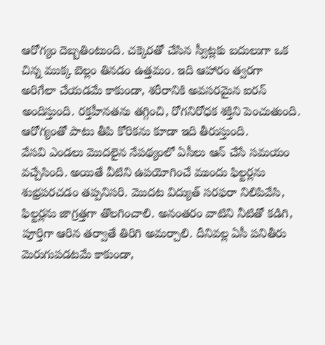ఆరోగ్యం దెబ్బతింటుంది. చక్కెరతో చేసిన స్వీట్లకు బదులుగా ఒక చిన్న ముక్క బెల్లం తినడం ఉత్తమం. ఇది ఆహారం త్వరగా అరిగేలా చేయడమే కాకుండా, శరీరానికి అవసరమైన ఐరన్ అందిస్తుంది. రక్తహీనతను తగ్గించి, రోగనిరోధక శక్తిని పెంచుతుంది. ఆరోగ్యంతో పాటు తీపి కోరికను కూడా ఇది తీరుస్తుంది.
వేసవి ఎండలు మొదలైన నేపథ్యంలో ఏసీలు ఆన్ చేసే సమయం వచ్చేసింది. అయితే వీటిని ఉపయోగించే ముందు ఫిల్టర్లను శుభ్రపరచడం తప్పనిసరి. మొదట విద్యుత్ సరఫరా నిలిపివేసి, ఫిల్టర్లను జాగ్రత్తగా తొలగించాలి. అనంతరం వాటిని నీటితో కడిగి, పూర్తిగా ఆరిన తర్వాతే తిరిగి అమర్చాలి. దీనివల్ల ఏసీ పనితీరు మెరుగుపడటమే కాకుండా,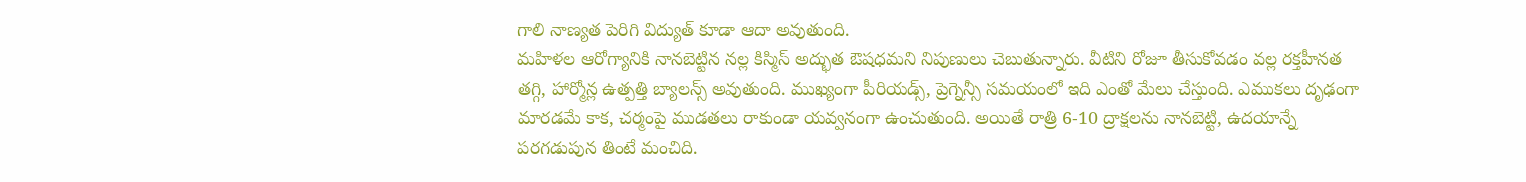గాలి నాణ్యత పెరిగి విద్యుత్ కూడా ఆదా అవుతుంది.
మహిళల ఆరోగ్యానికి నానబెట్టిన నల్ల కిస్మిస్ అద్భుత ఔషధమని నిపుణులు చెబుతున్నారు. వీటిని రోజూ తీసుకోవడం వల్ల రక్తహీనత తగ్గి, హార్మోన్ల ఉత్పత్తి బ్యాలన్స్ అవుతుంది. ముఖ్యంగా పీరియడ్స్, ప్రెగ్నెన్సీ సమయంలో ఇది ఎంతో మేలు చేస్తుంది. ఎముకలు దృఢంగా మారడమే కాక, చర్మంపై ముడతలు రాకుండా యవ్వనంగా ఉంచుతుంది. అయితే రాత్రి 6-10 ద్రాక్షలను నానబెట్టి, ఉదయాన్నే పరగడుపున తింటే మంచిది.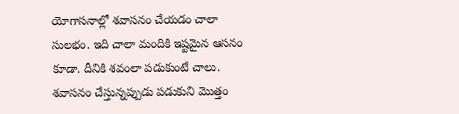యోగాసనాల్లో శవాసనం చేయడం చాలా సులభం. ఇది చాలా మందికి ఇష్టమైన ఆసనం కూడా. దీనికి శవంలా పడుకుంటే చాలు. శవాసనం చేస్తున్నప్పుడు పడుకుని మొత్తం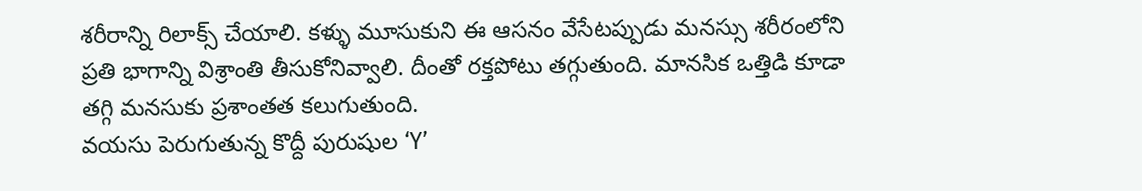శరీరాన్ని రిలాక్స్ చేయాలి. కళ్ళు మూసుకుని ఈ ఆసనం వేసేటప్పుడు మనస్సు శరీరంలోని ప్రతి భాగాన్ని విశ్రాంతి తీసుకోనివ్వాలి. దీంతో రక్తపోటు తగ్గుతుంది. మానసిక ఒత్తిడి కూడా తగ్గి మనసుకు ప్రశాంతత కలుగుతుంది.
వయసు పెరుగుతున్న కొద్దీ పురుషుల ‘Y’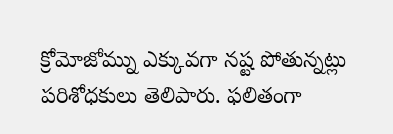క్రోమోజోమ్ను ఎక్కువగా నష్ట పోతున్నట్లు పరిశోధకులు తెలిపారు. ఫలితంగా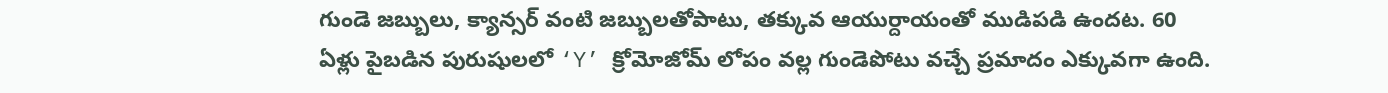గుండె జబ్బులు, క్యాన్సర్ వంటి జబ్బులతోపాటు, తక్కువ ఆయుర్దాయంతో ముడిపడి ఉందట. 60 ఏళ్లు పైబడిన పురుషులలో ‘Y’ క్రోమోజోమ్ లోపం వల్ల గుండెపోటు వచ్చే ప్రమాదం ఎక్కువగా ఉంది.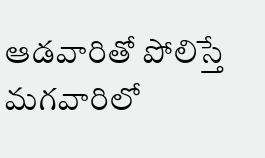ఆడవారితో పోలిస్తే మగవారిలో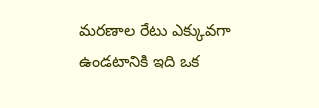మరణాల రేటు ఎక్కువగా ఉండటానికి ఇది ఒక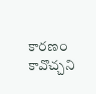కారణం కావొచ్చని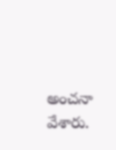అంచనా వేశారు.